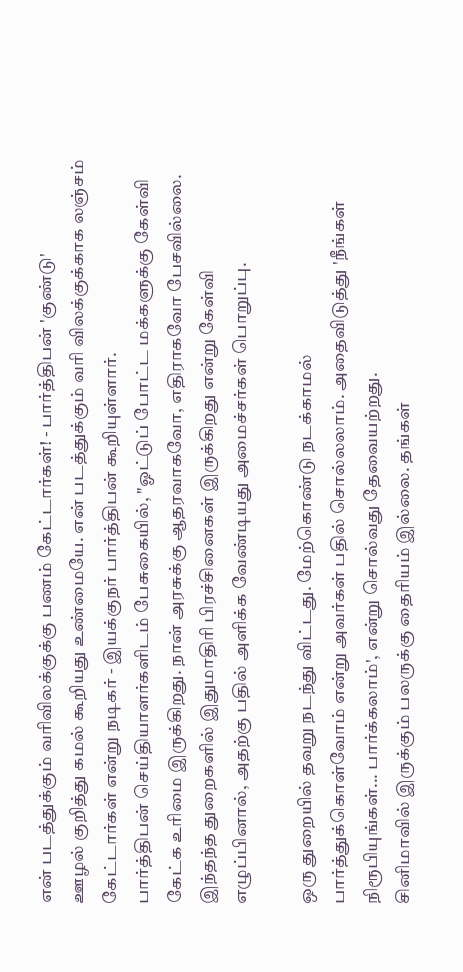என் படத்துக்கும் வரிவிலக்குக்கு பணம் கேட்டார்கள்! - பார்த்திபன் 'குண்டு'
ஊழல் குறித்து கமல் கூறியது உண்மையே. என் படத்துக்கும் வரி விலக்குக்காக லஞ்சம் கேட்டார்கள் என்று நடிகர் - இயக்குநர் பார்த்திபன் கூறியுள்ளார்.
பார்த்திபன் செய்தியாளர்களிடம் பேசுகையில், "ஓட்டுப் போட்ட மக்களுக்கு கேள்வி கேட்க உரிமை இருக்கிறது. நான் அரசுக்கு ஆதரவாகவோ, எதிராகவோ பேசவில்லை. இந்தந்த துறைகளில் இதுமாதிரி பிரச்சினைகள் இருக்கிறது என்று கேள்வி எழுப்பினால், அதற்கு பதில் அளிக்க வேண்டியது அமைச்சர்கள் பொறுப்பு.

ஒரு துறையில் தவறு நடந்து விட்டது. மேற்கொண்டு நடக்காமல் பார்த்துக்கொள்வோம் என்று அவர்கள் பதில் சொல்லலாம். அதைவிடுத்து 'நீங்கள் நிரூபியுங்கள்... பார்க்கலாம்', என்று சொல்வது தேவையற்றது.
சினிமாவில் இருக்கும் பலருக்கு தைரியம் இல்லை. தங்கள்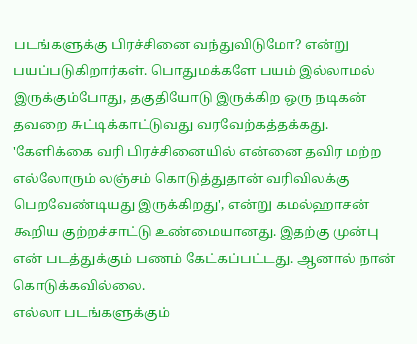படங்களுக்கு பிரச்சினை வந்துவிடுமோ? என்று பயப்படுகிறார்கள். பொதுமக்களே பயம் இல்லாமல் இருக்கும்போது, தகுதியோடு இருக்கிற ஒரு நடிகன் தவறை சுட்டிக்காட்டுவது வரவேற்கத்தக்கது.
'கேளிக்கை வரி பிரச்சினையில் என்னை தவிர மற்ற எல்லோரும் லஞ்சம் கொடுத்துதான் வரிவிலக்கு பெறவேண்டியது இருக்கிறது', என்று கமல்ஹாசன் கூறிய குற்றச்சாட்டு உண்மையானது. இதற்கு முன்பு என் படத்துக்கும் பணம் கேட்கப்பட்டது. ஆனால் நான் கொடுக்கவில்லை.
எல்லா படங்களுக்கும்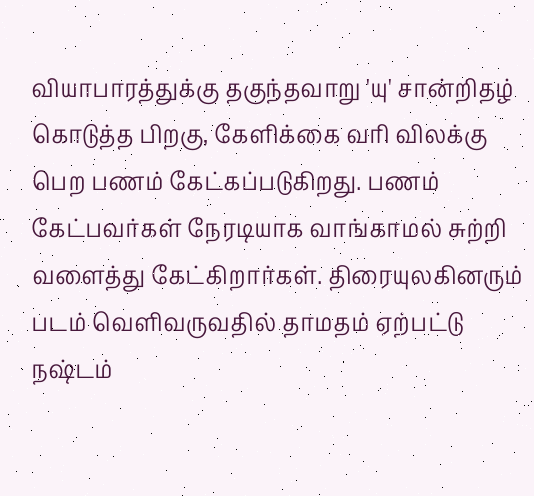வியாபாரத்துக்கு தகுந்தவாறு 'யு' சான்றிதழ் கொடுத்த பிறகு, கேளிக்கை வரி விலக்கு பெற பணம் கேட்கப்படுகிறது. பணம் கேட்பவர்கள் நேரடியாக வாங்காமல் சுற்றி வளைத்து கேட்கிறார்கள். திரையுலகினரும் படம் வெளிவருவதில் தாமதம் ஏற்பட்டு நஷ்டம்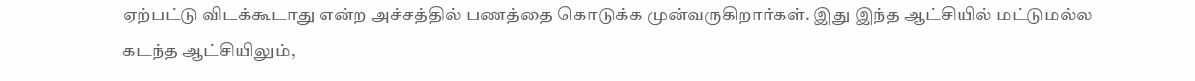ஏற்பட்டு விடக்கூடாது என்ற அச்சத்தில் பணத்தை கொடுக்க முன்வருகிறார்கள். இது இந்த ஆட்சியில் மட்டுமல்ல கடந்த ஆட்சியிலும்,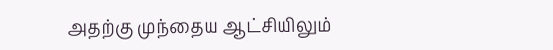அதற்கு முந்தைய ஆட்சியிலும்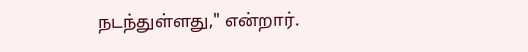நடந்துள்ளது," என்றார்.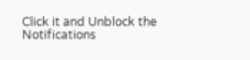Click it and Unblock the Notifications